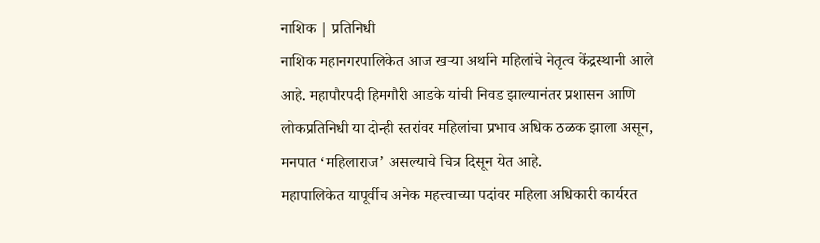नाशिक | प्रतिनिधी
नाशिक महानगरपालिकेत आज खऱ्या अर्थाने महिलांचे नेतृत्व केंद्रस्थानी आले आहे. महापौरपदी हिमगौरी आडके यांची निवड झाल्यानंतर प्रशासन आणि लोकप्रतिनिधी या दोन्ही स्तरांवर महिलांचा प्रभाव अधिक ठळक झाला असून, मनपात ‘महिलाराज’ असल्याचे चित्र दिसून येत आहे.
महापालिकेत यापूर्वीच अनेक महत्त्वाच्या पदांवर महिला अधिकारी कार्यरत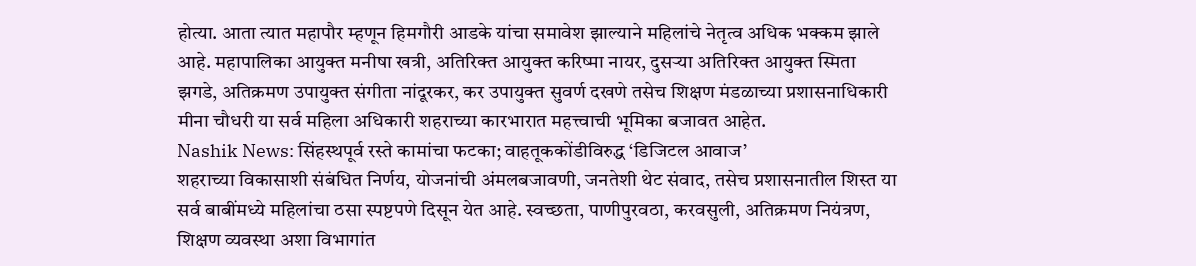होत्या. आता त्यात महापौर म्हणून हिमगौरी आडके यांचा समावेश झाल्याने महिलांचे नेतृत्व अधिक भक्कम झाले आहे. महापालिका आयुक्त मनीषा खत्री, अतिरिक्त आयुक्त करिष्मा नायर, दुसऱ्या अतिरिक्त आयुक्त स्मिता झगडे, अतिक्रमण उपायुक्त संगीता नांदूरकर, कर उपायुक्त सुवर्ण दखणे तसेच शिक्षण मंडळाच्या प्रशासनाधिकारी मीना चौधरी या सर्व महिला अधिकारी शहराच्या कारभारात महत्त्वाची भूमिका बजावत आहेत.
Nashik News: सिंहस्थपूर्व रस्ते कामांचा फटका; वाहतूककोंडीविरुद्ध ‘डिजिटल आवाज’
शहराच्या विकासाशी संबंधित निर्णय, योजनांची अंमलबजावणी, जनतेशी थेट संवाद, तसेच प्रशासनातील शिस्त या सर्व बाबींमध्ये महिलांचा ठसा स्पष्टपणे दिसून येत आहे. स्वच्छता, पाणीपुरवठा, करवसुली, अतिक्रमण नियंत्रण, शिक्षण व्यवस्था अशा विभागांत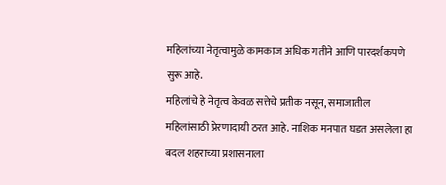महिलांच्या नेतृत्वामुळे कामकाज अधिक गतीने आणि पारदर्शकपणे सुरू आहे.
महिलांचे हे नेतृत्व केवळ सत्तेचे प्रतीक नसून, समाजातील महिलांसाठी प्रेरणादायी ठरत आहे. नाशिक मनपात घडत असलेला हा बदल शहराच्या प्रशासनाला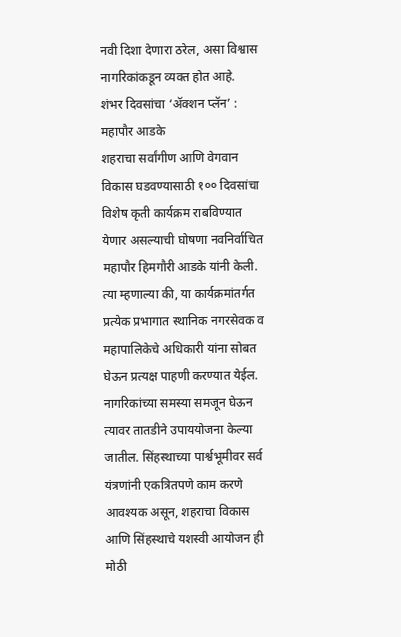नवी दिशा देणारा ठरेल, असा विश्वास नागरिकांकडून व्यक्त होत आहे.
शंभर दिवसांचा ‘ॲक्शन प्लॅन’ : महापौर आडके
शहराचा सर्वांगीण आणि वेगवान विकास घडवण्यासाठी १०० दिवसांचा विशेष कृती कार्यक्रम राबविण्यात येणार असल्याची घोषणा नवनिर्वाचित महापौर हिमगौरी आडके यांनी केली. त्या म्हणाल्या की, या कार्यक्रमांतर्गत प्रत्येक प्रभागात स्थानिक नगरसेवक व महापालिकेचे अधिकारी यांना सोबत घेऊन प्रत्यक्ष पाहणी करण्यात येईल. नागरिकांच्या समस्या समजून घेऊन त्यावर तातडीने उपाययोजना केल्या जातील. सिंहस्थाच्या पार्श्वभूमीवर सर्व यंत्रणांनी एकत्रितपणे काम करणे आवश्यक असून, शहराचा विकास आणि सिंहस्थाचे यशस्वी आयोजन ही मोठी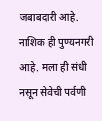जबाबदारी आहे. नाशिक ही पुण्यनगरी आहे. मला ही संधी नसून सेवेची पर्वणी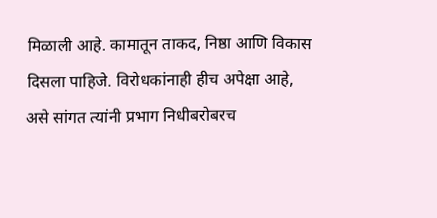मिळाली आहे. कामातून ताकद, निष्ठा आणि विकास दिसला पाहिजे. विरोधकांनाही हीच अपेक्षा आहे, असे सांगत त्यांनी प्रभाग निधीबरोबरच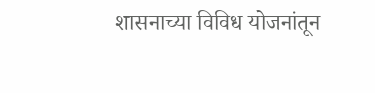शासनाच्या विविध योजनांतून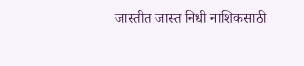जास्तीत जास्त निधी नाशिकसाठी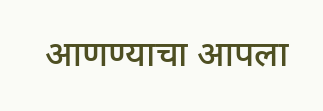आणण्याचा आपला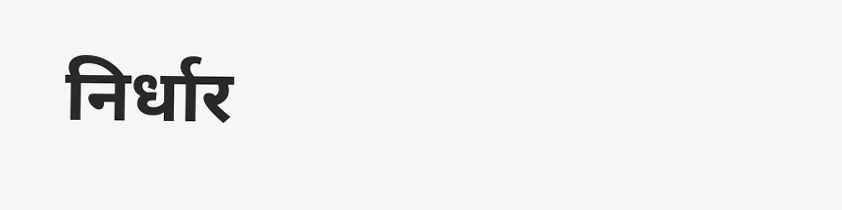निर्धार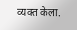व्यक्त केला.